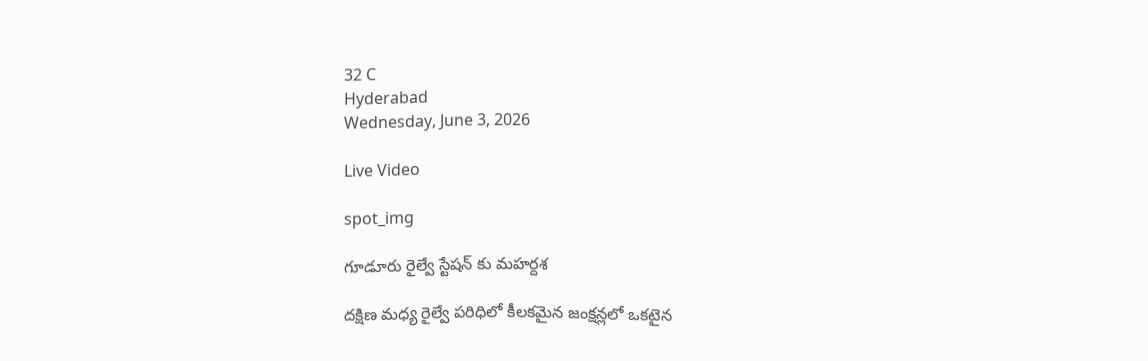32 C
Hyderabad
Wednesday, June 3, 2026

Live Video

spot_img

గూడూరు రైల్వే స్టేషన్ కు మహర్దశ

దక్షిణ మధ్య రైల్వే పరిధిలో కీలకమైన జంక్షన్లలో ఒకటైన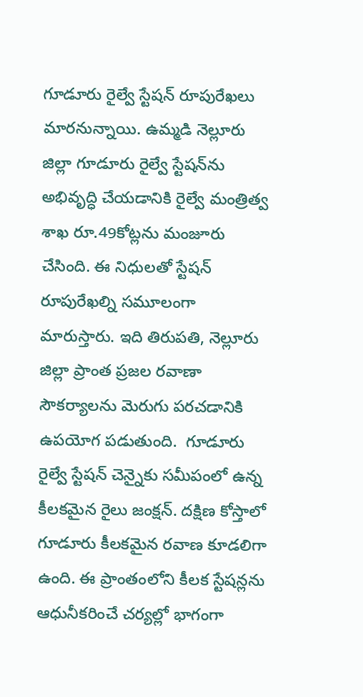గూడూరు రైల్వే స్టేషన్ రూపురేఖలు మారనున్నాయి. ఉమ్మడి నెల్లూరు జిల్లా గూడూరు రైల్వే స్టేషన్‌ను అభివృద్ధి చేయడానికి రైల్వే మంత్రిత్వ శాఖ రూ.49కోట్లను మంజూరు చేసింది. ఈ నిధులతో స్టేషన్‌ రూపురేఖల్ని సమూలంగా మారుస్తారు. ఇది తిరుపతి, నెల్లూరు జిల్లా ప్రాంత ప్రజల రవాణా సౌకర్యాలను మెరుగు పరచడానికి ఉపయోగ పడుతుంది.  గూడూరు రైల్వే స్టేషన్ చెన్నైకు సమీపంలో ఉన్న కీలకమైన రైలు జంక్షన్‌. దక్షిణ కోస్తాలో గూడూరు కీలకమైన రవాణ కూడలిగా ఉంది. ఈ ప్రాంతంలోని కీలక స్టేషన్లను ఆధునీకరించే చర్యల్లో భాగంగా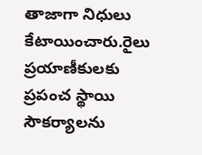తాజాగా నిధులు కేటాయించారు.రైలు ప్రయాణీకులకు ప్రపంచ స్థాయి సౌకర్యాలను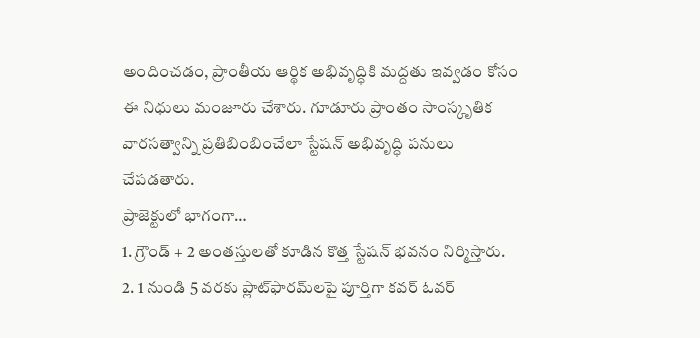అందించడం, ప్రాంతీయ ఆర్థిక అభివృద్ధికి మద్దతు ఇవ్వడం కోసం ఈ నిధులు మంజూరు చేశారు. గూడూరు ప్రాంతం సాంస్కృతిక వారసత్వాన్ని ప్రతిబింబించేలా స్టేషన్‌ అభివృద్ధి పనులు చేపడతారు.
ప్రాజెక్టులో భాగంగా…
1. గ్రౌండ్ + 2 అంతస్తులతో కూడిన కొత్త స్టేషన్ భవనం నిర్మిస్తారు.
2. 1 నుండి 5 వరకు ప్లాట్‌ఫారమ్‌ల‌పై పూర్తిగా కవర్ ఓవర్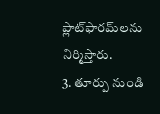ప్లాట్‌ఫారమ్‌లను నిర్మిస్తారు.
3. తూర్పు నుండి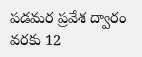పడమర ప్రవేశ ద్వారం వరకు 12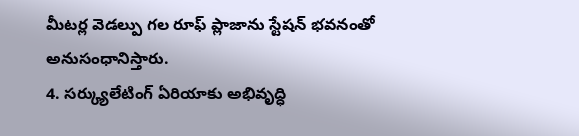మీటర్ల వెడల్పు గల రూఫ్ ప్లాజాను స్టేషన్ భవనంతో అనుసంధానిస్తారు.
4. సర్క్యులేటింగ్ ఏరియాకు అభివృద్ధి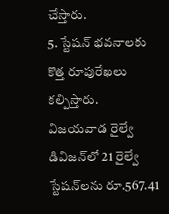చేస్తారు.
5. స్టేషన్ భవనాలకు కొత్త రూపురేఖలు కల్పిస్తారు.
విజయవాడ రైల్వే డివిజన్‌లో 21 రైల్వే స్టేషన్‌లను రూ.567.41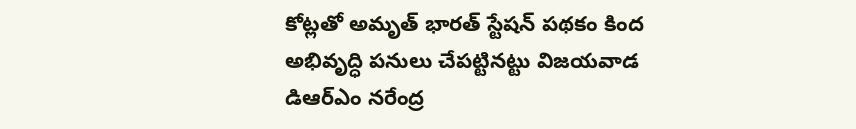కోట్లతో అమృత్ భారత్ స్టేషన్ పథకం కింద అభివృద్ధి పనులు చేపట్టినట్టు విజయవాడ డిఆర్‌ఎం నరేంద్ర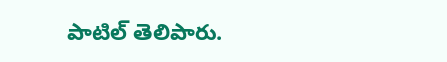పాటిల్ తెలిపారు.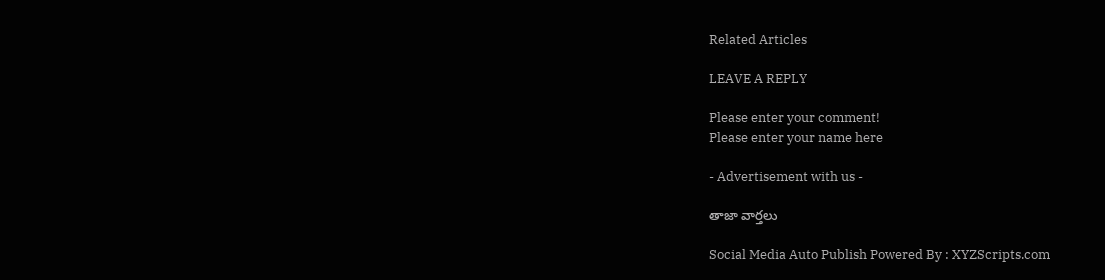Related Articles

LEAVE A REPLY

Please enter your comment!
Please enter your name here

- Advertisement with us -

తాజా వార్తలు

Social Media Auto Publish Powered By : XYZScripts.com